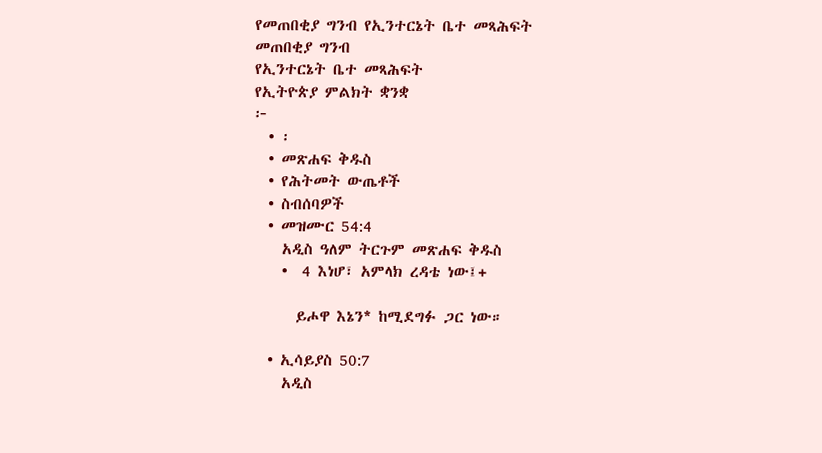የመጠበቂያ ግንብ የኢንተርኔት ቤተ መጻሕፍት
መጠበቂያ ግንብ
የኢንተርኔት ቤተ መጻሕፍት
የኢትዮጵያ ምልክት ቋንቋ
፦
  • ፡
  • መጽሐፍ ቅዱስ
  • የሕትመት ውጤቶች
  • ስብሰባዎች
  • መዝሙር 54:4
    አዲስ ዓለም ትርጉም መጽሐፍ ቅዱስ
    •  4 እነሆ፣ አምላክ ረዳቴ ነው፤+

      ይሖዋ እኔን* ከሚደግፉ ጋር ነው።

  • ኢሳይያስ 50:7
    አዲስ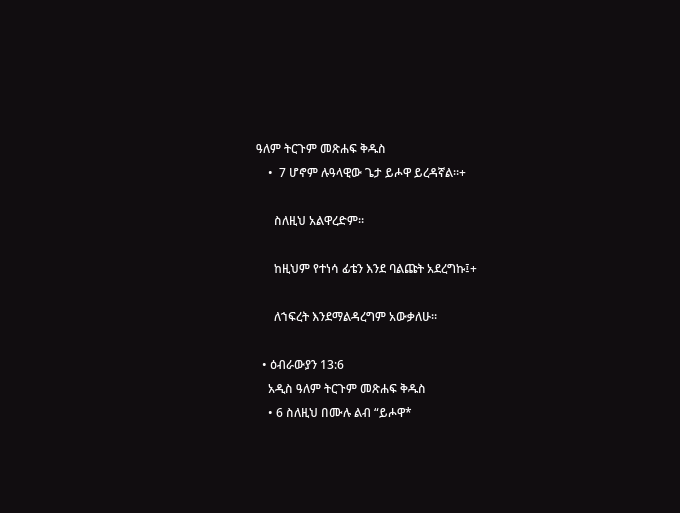ዓለም ትርጉም መጽሐፍ ቅዱስ
    •  7 ሆኖም ሉዓላዊው ጌታ ይሖዋ ይረዳኛል።+

      ስለዚህ አልዋረድም።

      ከዚህም የተነሳ ፊቴን እንደ ባልጩት አደረግኩ፤+

      ለኀፍረት እንደማልዳረግም አውቃለሁ።

  • ዕብራውያን 13:6
    አዲስ ዓለም ትርጉም መጽሐፍ ቅዱስ
    • 6 ስለዚህ በሙሉ ልብ “ይሖዋ*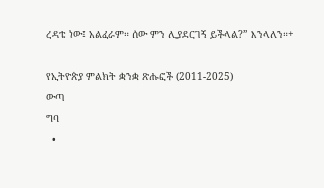ረዳቴ ነው፤ አልፈራም። ሰው ምን ሊያደርገኝ ይችላል?” እንላለን።+

የኢትዮጵያ ምልክት ቋንቋ ጽሑፎች (2011-2025)
ውጣ
ግባ
  •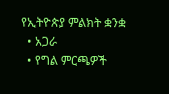የኢትዮጵያ ምልክት ቋንቋ
  • አጋራ
  • የግል ምርጫዎች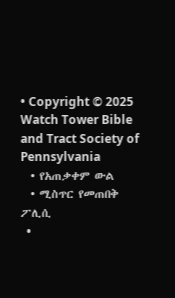• Copyright © 2025 Watch Tower Bible and Tract Society of Pennsylvania
  • የአጠቃቀም ውል
  • ሚስጥር የመጠበቅ ፖሊሲ
  •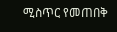ሚስጥር የመጠበቅ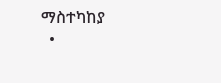ማስተካከያ
  •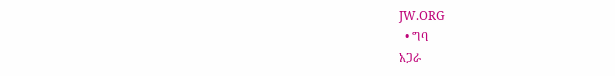JW.ORG
  • ግባ
አጋራ